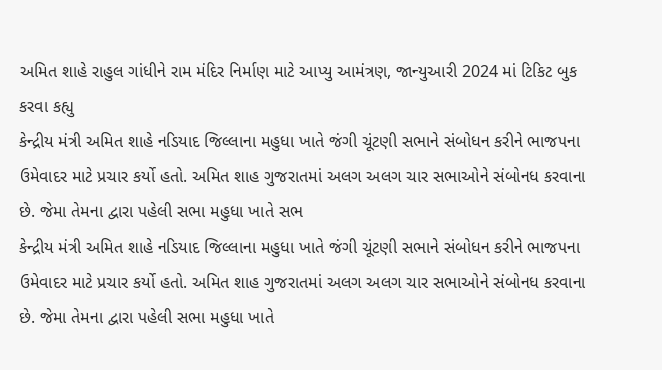અમિત શાહે રાહુલ ગાંધીને રામ મંદિર નિર્માણ માટે આપ્યુ આમંત્રણ, જાન્યુઆરી 2024 માં ટિકિટ બુક કરવા કહ્યુ
કેન્દ્રીય મંત્રી અમિત શાહે નડિયાદ જિલ્લાના મહુધા ખાતે જંગી ચૂંટણી સભાને સંબોધન કરીને ભાજપના ઉમેવાદર માટે પ્રચાર કર્યો હતો. અમિત શાહ ગુજરાતમાં અલગ અલગ ચાર સભાઓને સંબોનધ કરવાના છે. જેમા તેમના દ્વારા પહેલી સભા મહુધા ખાતે સભ
કેન્દ્રીય મંત્રી અમિત શાહે નડિયાદ જિલ્લાના મહુધા ખાતે જંગી ચૂંટણી સભાને સંબોધન કરીને ભાજપના ઉમેવાદર માટે પ્રચાર કર્યો હતો. અમિત શાહ ગુજરાતમાં અલગ અલગ ચાર સભાઓને સંબોનધ કરવાના છે. જેમા તેમના દ્વારા પહેલી સભા મહુધા ખાતે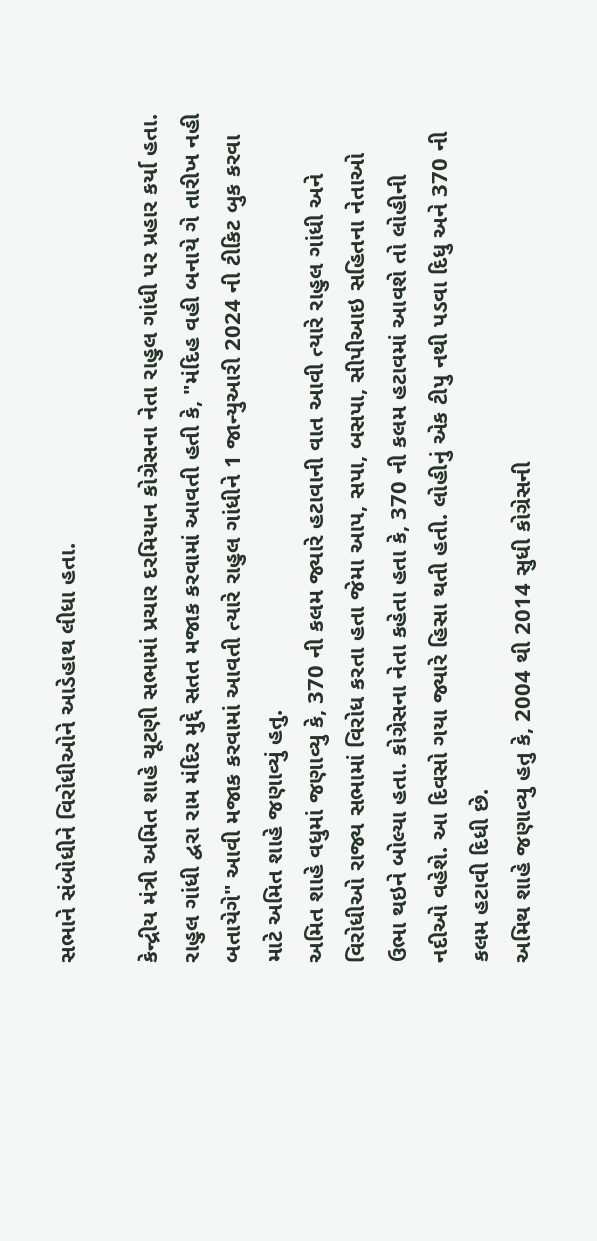સભાને સંબોધીને વિરોધીઓને આડેહાથ લીધા હતા.

કેન્દ્રીય મંત્રી અમિત શાહે ચૂટણી સભામાં પ્રચાર દરમિયાન કોગ્રેસના નેતા રાહુલ ગાંધી પર પ્રહાર કર્યા હતા. રાહુલ ગાંધી દ્વરા રામ મંદિર મુદ્દે સતત મજાક કરવામાં આવતી હતી કે, "મંદિહ વહી બનાયે ગે તારીખ નહી બતાયેગે" આવી મજાક કરવામાં આવતી ત્યારે રાહુલ ગાંધીને 1 જાન્યુઆરી 2024 ની ટીકિટ બુક કરવા માટે અમિત શાહે જણાવ્યું હતુ.
અમિત શાહે વધુમાં જણાવ્યુ કે, 370 ની કલમ જ્યારે હટાવાની વાત આવી ત્યારે રાહુલ ગાંધી અને વિરોધીઓ રાજ્ય સભામાં વિરોધ કરતા હતા જેમા આપ, સપા, બસપા, સીપીઆઇ સહિતના નેતાઓ ઉભા થઇને બોલ્યા હતા. કોગ્રેસના નેતા કહેતા હતા કે, 370 ની કલમ હટાવમાં આવશે તો લોહીની નદીઓ વહેશે. આ દિવસો ગયા જ્યારે હિસા થતી હતી. લોહીનું એક ટીપુ નથી પડવા દિધુ અને 370 ની કલમ હટાવી દિધી છે.
અમિથ શાહે જણાવ્યુ હતુ કે, 2004 થી 2014 સુધી કોગ્રેસની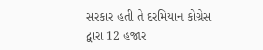સરકાર હતી તે દરમિયાન કોગ્રેસ દ્વારા 12 હજાર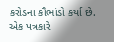કરોડના કૌભાંડો કર્યા છે. એક પત્રકારે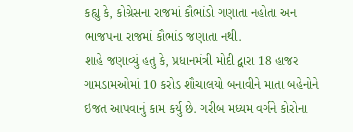કહ્યુ કે, કોગ્રેસના રાજમાં કૌભાંડો ગણાતા નહોતા અન ભાજપના રાજમાં કૌભાંડ જણાતા નથી.
શાહે જણાવ્યું હતુ કે, પ્રધાનમંત્રી મોદી દ્વારા 18 હાજર ગામડામઓમાં 10 કરોડ શૌચાલયો બનાવીને માતા બહેનોને ઇજત આપવાનું કામ કર્યુ છે. ગરીબ મધ્યમ વર્ગને કોરોના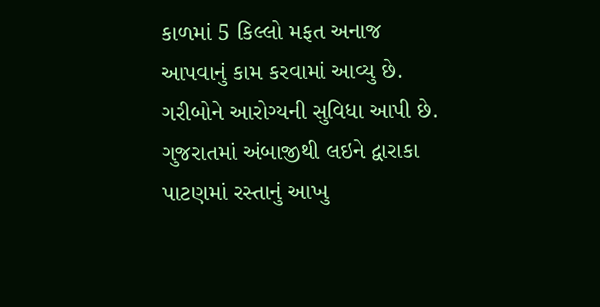કાળમાં 5 કિલ્લો મફત અનાજ આપવાનું કામ કરવામાં આવ્યુ છે. ગરીબોને આરોગ્યની સુવિધા આપી છે. ગુજરાતમાં અંબાજીથી લઇને દ્વારાકા પાટણમાં રસ્તાનું આખુ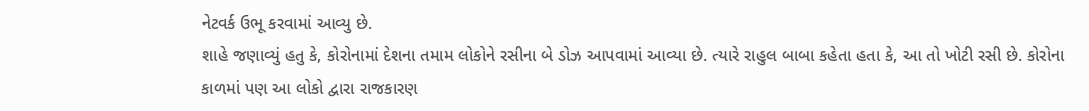નેટવર્ક ઉભૂ કરવામાં આવ્યુ છે.
શાહે જણાવ્યું હતુ કે, કોરોનામાં દેશના તમામ લોકોને રસીના બે ડોઝ આપવામાં આવ્યા છે. ત્યારે રાહુલ બાબા કહેતા હતા કે, આ તો ખોટી રસી છે. કોરોના કાળમાં પણ આ લોકો દ્વારા રાજકારણ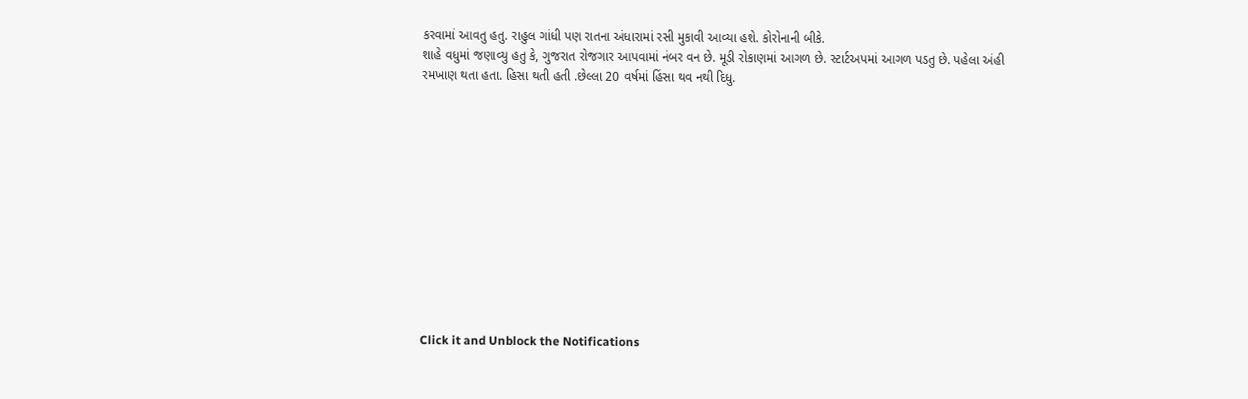કરવામાં આવતુ હતુ. રાહુલ ગાંધી પણ રાતના અંધારામાં રસી મુકાવી આવ્યા હશે. કોરોનાની બીકે.
શાહે વધુમાં જણાવ્યુ હતુ કે, ગુજરાત રોજગાર આપવામાં નંબર વન છે. મૂડી રોકાણમાં આગળ છે. સ્ટાર્ટઅપમાં આગળ પડતુ છે. પહેલા અંહી રમખાણ થતા હતા. હિસા થતી હતી .છેલ્લા 20 વર્ષમાં હિંસા થવ નથી દિધુ.












Click it and Unblock the Notifications